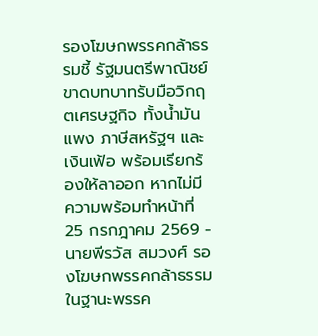รองโฆษกพรรคกล้าธรรมชี้ รัฐมนตรีพาณิชย์ขาดบทบาทรับมือวิกฤตเศรษฐกิจ ทั้งน้ำมันแพง ภาษีสหรัฐฯ และเงินเฟ้อ พร้อมเรียกร้องให้ลาออก หากไม่มีความพร้อมทำหน้าที่
25 กรกฎาคม 2569 - นายพีรวัส สมวงศ์ รองโฆษกพรรคกล้าธรรม ในฐานะพรรค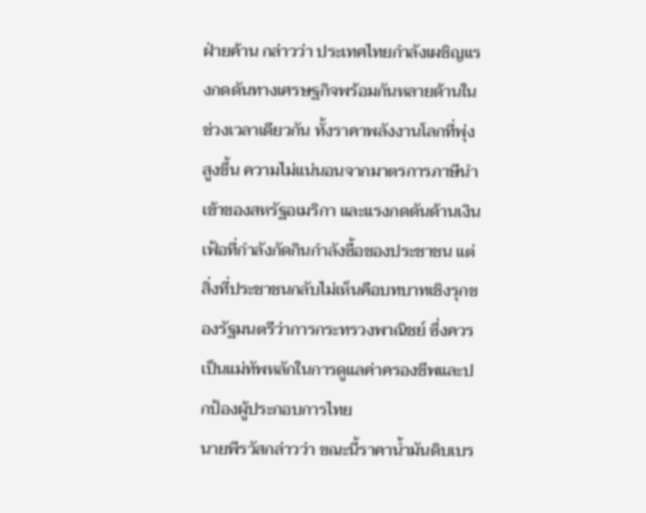ฝ่ายค้าน กล่าวว่า ประเทศไทยกำลังเผชิญแรงกดดันทางเศรษฐกิจพร้อมกันหลายด้านในช่วงเวลาเดียวกัน ทั้งราคาพลังงานโลกที่พุ่งสูงขึ้น ความไม่แน่นอนจากมาตรการภาษีนำเข้าของสหรัฐอเมริกา และแรงกดดันด้านเงินเฟ้อที่กำลังกัดกินกำลังซื้อของประชาชน แต่สิ่งที่ประชาชนกลับไม่เห็นคือบทบาทเชิงรุกของรัฐมนตรีว่าการกระทรวงพาณิชย์ ซึ่งควรเป็นแม่ทัพหลักในการดูแลค่าครองชีพและปกป้องผู้ประกอบการไทย
นายพีรวัสกล่าวว่า ขณะนี้ราคาน้ำมันดิบเบร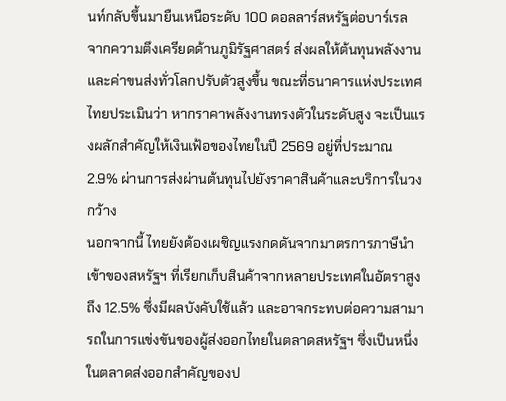นท์กลับขึ้นมายืนเหนือระดับ 100 ดอลลาร์สหรัฐต่อบาร์เรล จากความตึงเครียดด้านภูมิรัฐศาสตร์ ส่งผลให้ต้นทุนพลังงานและค่าขนส่งทั่วโลกปรับตัวสูงขึ้น ขณะที่ธนาคารแห่งประเทศไทยประเมินว่า หากราคาพลังงานทรงตัวในระดับสูง จะเป็นแรงผลักสำคัญให้เงินเฟ้อของไทยในปี 2569 อยู่ที่ประมาณ 2.9% ผ่านการส่งผ่านต้นทุนไปยังราคาสินค้าและบริการในวงกว้าง
นอกจากนี้ ไทยยังต้องเผชิญแรงกดดันจากมาตรการภาษีนำเข้าของสหรัฐฯ ที่เรียกเก็บสินค้าจากหลายประเทศในอัตราสูงถึง 12.5% ซึ่งมีผลบังคับใช้แล้ว และอาจกระทบต่อความสามารถในการแข่งขันของผู้ส่งออกไทยในตลาดสหรัฐฯ ซึ่งเป็นหนึ่งในตลาดส่งออกสำคัญของป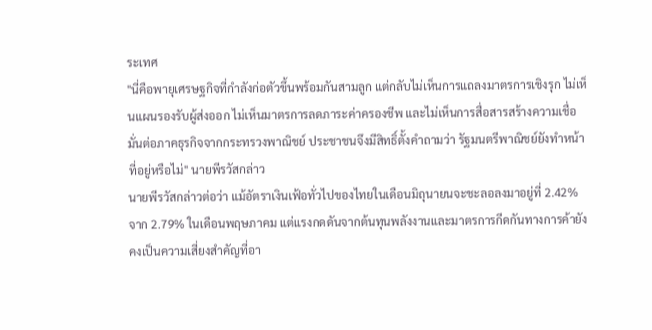ระเทศ
"นี่คือพายุเศรษฐกิจที่กำลังก่อตัวขึ้นพร้อมกันสามลูก แต่กลับไม่เห็นการแถลงมาตรการเชิงรุก ไม่เห็นแผนรองรับผู้ส่งออก ไม่เห็นมาตรการลดภาระค่าครองชีพ และไม่เห็นการสื่อสารสร้างความเชื่อมั่นต่อภาคธุรกิจจากกระทรวงพาณิชย์ ประชาชนจึงมีสิทธิ์ตั้งคำถามว่า รัฐมนตรีพาณิชย์ยังทำหน้าที่อยู่หรือไม่" นายพีรวัสกล่าว
นายพีรวัสกล่าวต่อว่า แม้อัตราเงินเฟ้อทั่วไปของไทยในเดือนมิถุนายนจะชะลอลงมาอยู่ที่ 2.42% จาก 2.79% ในเดือนพฤษภาคม แต่แรงกดดันจากต้นทุนพลังงานและมาตรการกีดกันทางการค้ายังคงเป็นความเสี่ยงสำคัญที่อา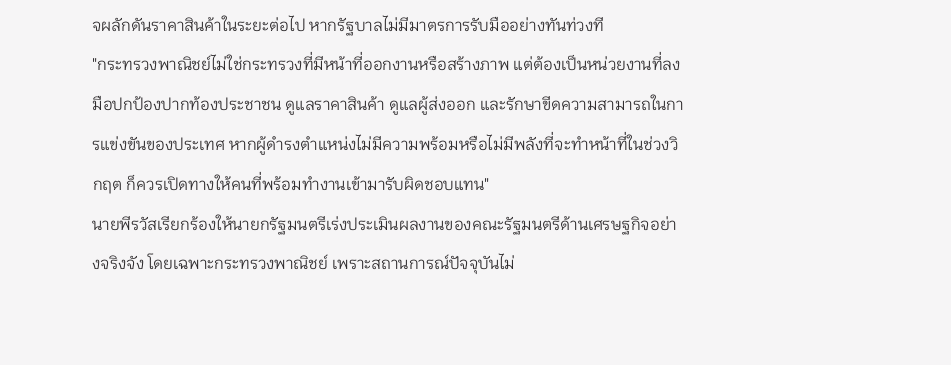จผลักดันราคาสินค้าในระยะต่อไป หากรัฐบาลไม่มีมาตรการรับมืออย่างทันท่วงที
"กระทรวงพาณิชย์ไม่ใช่กระทรวงที่มีหน้าที่ออกงานหรือสร้างภาพ แต่ต้องเป็นหน่วยงานที่ลงมือปกป้องปากท้องประชาชน ดูแลราคาสินค้า ดูแลผู้ส่งออก และรักษาขีดความสามารถในการแข่งขันของประเทศ หากผู้ดำรงตำแหน่งไม่มีความพร้อมหรือไม่มีพลังที่จะทำหน้าที่ในช่วงวิกฤต ก็ควรเปิดทางให้คนที่พร้อมทำงานเข้ามารับผิดชอบแทน"
นายพีรวัสเรียกร้องให้นายกรัฐมนตรีเร่งประเมินผลงานของคณะรัฐมนตรีด้านเศรษฐกิจอย่างจริงจัง โดยเฉพาะกระทรวงพาณิชย์ เพราะสถานการณ์ปัจจุบันไม่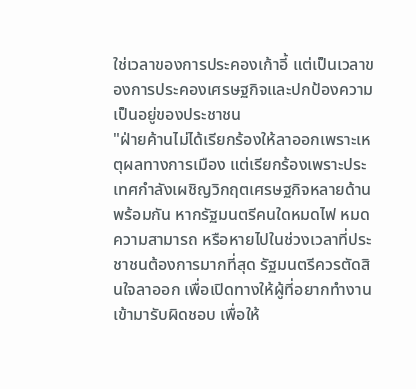ใช่เวลาของการประคองเก้าอี้ แต่เป็นเวลาของการประคองเศรษฐกิจและปกป้องความเป็นอยู่ของประชาชน
"ฝ่ายค้านไม่ได้เรียกร้องให้ลาออกเพราะเหตุผลทางการเมือง แต่เรียกร้องเพราะประเทศกำลังเผชิญวิกฤตเศรษฐกิจหลายด้านพร้อมกัน หากรัฐมนตรีคนใดหมดไฟ หมดความสามารถ หรือหายไปในช่วงเวลาที่ประชาชนต้องการมากที่สุด รัฐมนตรีควรตัดสินใจลาออก เพื่อเปิดทางให้ผู้ที่อยากทำงานเข้ามารับผิดชอบ เพื่อให้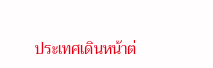ประเทศเดินหน้าต่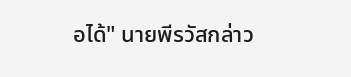อได้" นายพีรวัสกล่าว